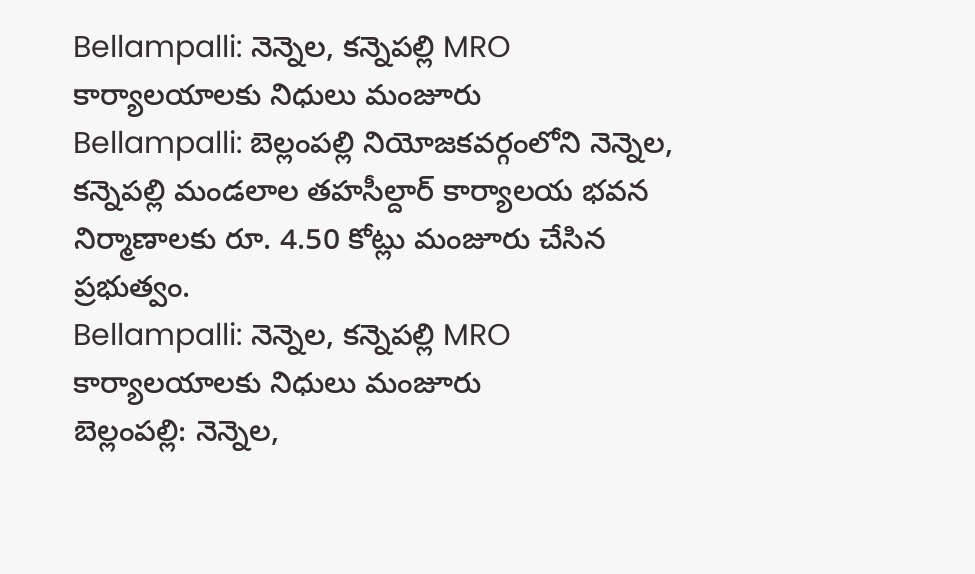Bellampalli: నెన్నెల, కన్నెపల్లి MRO కార్యాలయాలకు నిధులు మంజూరు
Bellampalli: బెల్లంపల్లి నియోజకవర్గంలోని నెన్నెల, కన్నెపల్లి మండలాల తహసీల్దార్ కార్యాలయ భవన నిర్మాణాలకు రూ. 4.50 కోట్లు మంజూరు చేసిన ప్రభుత్వం.
Bellampalli: నెన్నెల, కన్నెపల్లి MRO కార్యాలయాలకు నిధులు మంజూరు
బెల్లంపల్లి: నెన్నెల,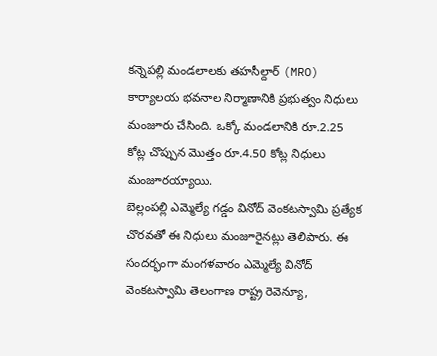కన్నెపల్లి మండలాలకు తహసీల్దార్ (MRO) కార్యాలయ భవనాల నిర్మాణానికి ప్రభుత్వం నిధులు మంజూరు చేసింది. ఒక్కో మండలానికి రూ.2.25 కోట్ల చొప్పున మొత్తం రూ.4.50 కోట్ల నిధులు మంజూరయ్యాయి.
బెల్లంపల్లి ఎమ్మెల్యే గడ్డం వినోద్ వెంకటస్వామి ప్రత్యేక చొరవతో ఈ నిధులు మంజూరైనట్లు తెలిపారు. ఈ సందర్భంగా మంగళవారం ఎమ్మెల్యే వినోద్ వెంకటస్వామి తెలంగాణ రాష్ట్ర రెవెన్యూ,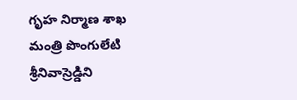గృహ నిర్మాణ శాఖ మంత్రి పొంగులేటి శ్రీనివాస్రెడ్డిని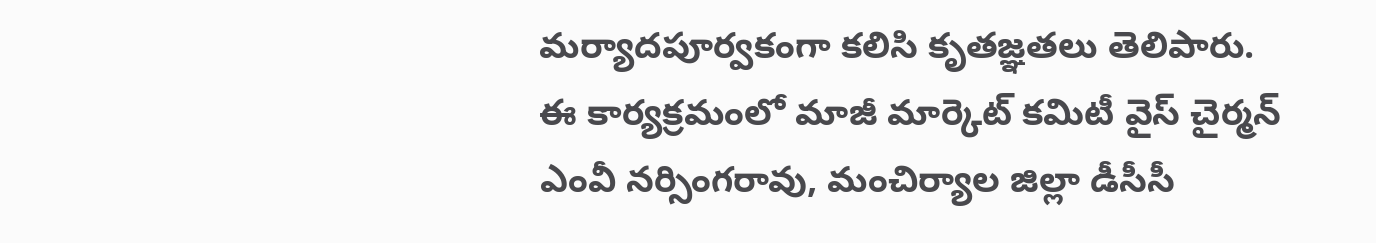మర్యాదపూర్వకంగా కలిసి కృతజ్ఞతలు తెలిపారు.
ఈ కార్యక్రమంలో మాజీ మార్కెట్ కమిటీ వైస్ చైర్మన్ ఎంవీ నర్సింగరావు, మంచిర్యాల జిల్లా డీసీసీ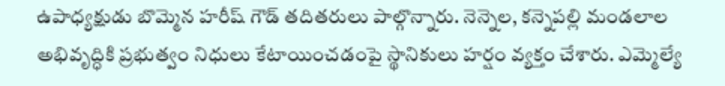ఉపాధ్యక్షుడు బొమ్మెన హరీష్ గౌడ్ తదితరులు పాల్గొన్నారు. నెన్నెల, కన్నెపల్లి మండలాల అభివృద్ధికి ప్రభుత్వం నిధులు కేటాయించడంపై స్థానికులు హర్షం వ్యక్తం చేశారు. ఎమ్మెల్యే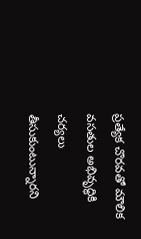ప్రత్యేక చొరవతో మౌలిక వసతుల అభివృద్ధికి చర్యలు తీసుకుంటున్నారని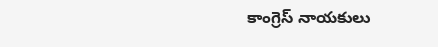కాంగ్రెస్ నాయకులు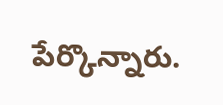పేర్కొన్నారు.